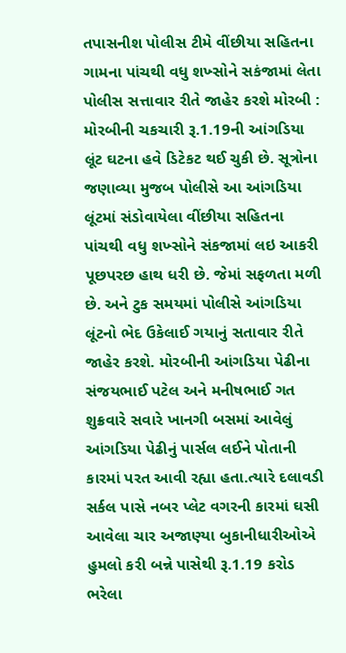તપાસનીશ પોલીસ ટીમે વીંછીયા સહિતના ગામના પાંચથી વધુ શખ્સોને સકંજામાં લેતા પોલીસ સત્તાવાર રીતે જાહેર કરશે મોરબી : મોરબીની ચકચારી રૂ.1.19ની આંગડિયા લૂંટ ઘટના હવે ડિટેકટ થઈ ચુકી છે. સૂત્રોના જણાવ્યા મુજબ પોલીસે આ આંગડિયા લૂંટમાં સંડોવાયેલા વીંછીયા સહિતના પાંચથી વધુ શખ્સોને સંકજામાં લઇ આકરી પૂછપરછ હાથ ધરી છે. જેમાં સફળતા મળી છે. અને ટુક સમયમાં પોલીસે આંગડિયા લૂંટનો ભેદ ઉકેલાઈ ગયાનું સતાવાર રીતે જાહેર કરશે. મોરબીની આંગડિયા પેઢીના સંજયભાઈ પટેલ અને મનીષભાઈ ગત શુક્રવારે સવારે ખાનગી બસમાં આવેલું આંગડિયા પેઢીનું પાર્સલ લઈને પોતાની કારમાં પરત આવી રહ્યા હતા.ત્યારે દલાવડી સર્કલ પાસે નબર પ્લેટ વગરની કારમાં ઘસી આવેલા ચાર અજાણ્યા બુકાનીધારીઓએ હુમલો કરી બન્ને પાસેથી રૂ.1.19 કરોડ ભરેલા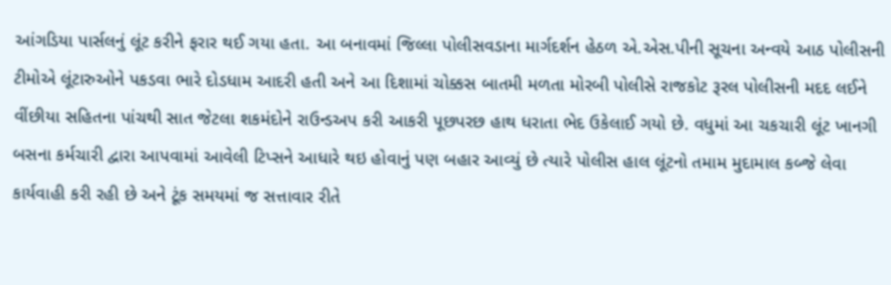આંગડિયા પાર્સલનું લૂંટ કરીને ફરાર થઈ ગયા હતા. આ બનાવમાં જિલ્લા પોલીસવડાના માર્ગદર્શન હેઠળ એ.એસ.પીની સૂચના અન્વયે આઠ પોલીસની ટીમોએ લૂંટારુઓને પકડવા ભારે દોડધામ આદરી હતી અને આ દિશામાં ચોક્કસ બાતમી મળતા મોરબી પોલીસે રાજકોટ રૂરલ પોલીસની મદદ લઈને વીંછીયા સહિતના પાંચથી સાત જેટલા શકમંદોને રાઉન્ડઅપ કરી આકરી પૂછપરછ હાથ ધરાતા ભેદ ઉકેલાઈ ગયો છે. વધુમાં આ ચકચારી લૂંટ ખાનગી બસના કર્મચારી દ્વારા આપવામાં આવેલી ટિપ્સને આધારે થઇ હોવાનું પણ બહાર આવ્યું છે ત્યારે પોલીસ હાલ લૂંટનો તમામ મુદામાલ કબ્જે લેવા કાર્યવાહી કરી રહી છે અને ટૂંક સમયમાં જ સત્તાવાર રીતે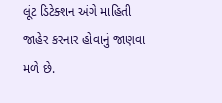લૂંટ ડિટેક્શન અંગે માહિતી જાહેર કરનાર હોવાનું જાણવા મળે છે.